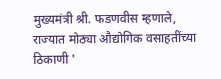मुख्यमंत्री श्री. फडणवीस म्हणाले, राज्यात मोठ्या औद्योगिक वसाहतींच्या ठिकाणी '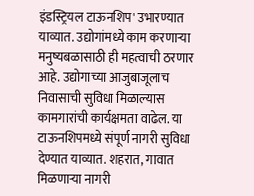इंडस्ट्रियल टाऊनशिप' उभारण्यात याव्यात. उद्योगांमध्ये काम करणाऱ्या मनुष्यबळासाठी ही महत्वाची ठरणार आहे. उद्योगाच्या आजुबाजूलाच निवासाची सुविधा मिळाल्यास कामगारांची कार्यक्षमता वाढेल. या टाऊनशिपमध्ये संपूर्ण नागरी सुविधा देण्यात याव्यात. शहरात, गावात मिळणाऱ्या नागरी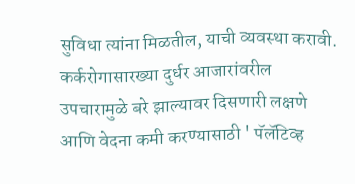सुविधा त्यांना मिळतील, याची व्यवस्था करावी. कर्करोगासारख्या दुर्धर आजारांवरील उपचारामुळे बरे झाल्यावर दिसणारी लक्षणे आणि वेदना कमी करण्यासाठी ' पॅलॅटिव्ह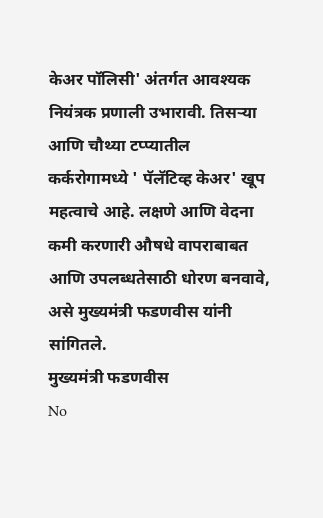केअर पॉलिसी' अंतर्गत आवश्यक नियंत्रक प्रणाली उभारावी. तिसऱ्या आणि चौथ्या टप्प्यातील कर्करोगामध्ये ' पॅलॅटिव्ह केअर' खूप महत्वाचे आहे. लक्षणे आणि वेदना कमी करणारी औषधे वापराबाबत आणि उपलब्धतेसाठी धोरण बनवावे, असे मुख्यमंत्री फडणवीस यांनी सांगितले.
मुख्यमंत्री फडणवीस
No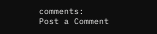comments:
Post a Comment